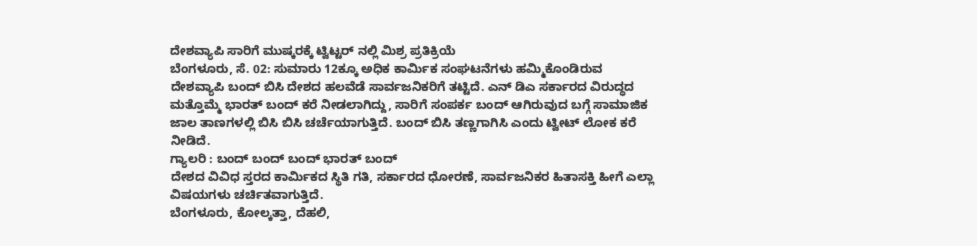ದೇಶವ್ಯಾಪಿ ಸಾರಿಗೆ ಮುಷ್ಕರಕ್ಕೆ ಟ್ವಿಟ್ಟರ್ ನಲ್ಲಿ ಮಿಶ್ರ ಪ್ರತಿಕ್ರಿಯೆ
ಬೆಂಗಳೂರು, ಸೆ. 02: ಸುಮಾರು 12ಕ್ಕೂ ಅಧಿಕ ಕಾರ್ಮಿಕ ಸಂಘಟನೆಗಳು ಹಮ್ಮಿಕೊಂಡಿರುವ ದೇಶವ್ಯಾಪಿ ಬಂದ್ ಬಿಸಿ ದೇಶದ ಹಲವೆಡೆ ಸಾರ್ವಜನಿಕರಿಗೆ ತಟ್ಟಿದೆ. ಎನ್ ಡಿಎ ಸರ್ಕಾರದ ವಿರುದ್ಧದ ಮತ್ತೊಮ್ಮೆ ಭಾರತ್ ಬಂದ್ ಕರೆ ನೀಡಲಾಗಿದ್ದು, ಸಾರಿಗೆ ಸಂಪರ್ಕ ಬಂದ್ ಆಗಿರುವುದ ಬಗ್ಗೆ ಸಾಮಾಜಿಕ ಜಾಲ ತಾಣಗಳಲ್ಲಿ ಬಿಸಿ ಬಿಸಿ ಚರ್ಚೆಯಾಗುತ್ತಿದೆ. ಬಂದ್ ಬಿಸಿ ತಣ್ಣಗಾಗಿಸಿ ಎಂದು ಟ್ವೀಟ್ ಲೋಕ ಕರೆ ನೀಡಿದೆ.
ಗ್ಯಾಲರಿ : ಬಂದ್ ಬಂದ್ ಬಂದ್ ಭಾರತ್ ಬಂದ್
ದೇಶದ ವಿವಿಧ ಸ್ತರದ ಕಾರ್ಮಿಕದ ಸ್ಥಿತಿ ಗತಿ, ಸರ್ಕಾರದ ಧೋರಣೆ, ಸಾರ್ವಜನಿಕರ ಹಿತಾಸಕ್ತಿ ಹೀಗೆ ಎಲ್ಲಾ ವಿಷಯಗಳು ಚರ್ಚಿತವಾಗುತ್ತಿದೆ.
ಬೆಂಗಳೂರು, ಕೋಲ್ಕತ್ತಾ, ದೆಹಲಿ,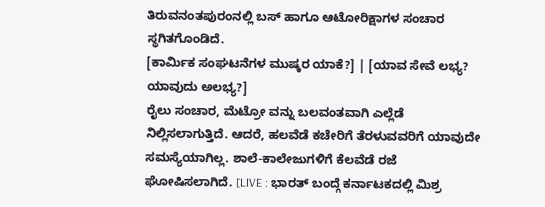ತಿರುವನಂತಪುರಂನಲ್ಲಿ ಬಸ್ ಹಾಗೂ ಆಟೋರಿಕ್ಷಾಗಳ ಸಂಚಾರ ಸ್ಥಗಿತಗೊಂಡಿದೆ.
[ಕಾರ್ಮಿಕ ಸಂಘಟನೆಗಳ ಮುಷ್ಕರ ಯಾಕೆ?] | [ಯಾವ ಸೇವೆ ಲಭ್ಯ? ಯಾವುದು ಅಲಭ್ಯ?]
ರೈಲು ಸಂಚಾರ, ಮೆಟ್ರೋ ವನ್ನು ಬಲವಂತವಾಗಿ ಎಲ್ಲೆಡೆ ನಿಲ್ಲಿಸಲಾಗುತ್ತಿದೆ. ಆದರೆ, ಹಲವೆಡೆ ಕಚೇರಿಗೆ ತೆರಳುವವರಿಗೆ ಯಾವುದೇ ಸಮಸ್ಯೆಯಾಗಿಲ್ಲ. ಶಾಲೆ-ಕಾಲೇಜುಗಳಿಗೆ ಕೆಲವೆಡೆ ರಜೆ ಘೋಷಿಸಲಾಗಿದೆ. [LIVE : ಭಾರತ್ ಬಂದ್ಗೆ ಕರ್ನಾಟಕದಲ್ಲಿ ಮಿಶ್ರ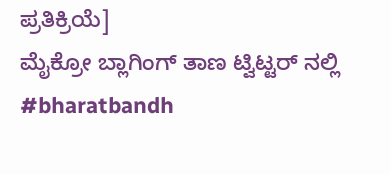ಪ್ರತಿಕ್ರಿಯೆ]
ಮೈಕ್ರೋ ಬ್ಲಾಗಿಂಗ್ ತಾಣ ಟ್ವಿಟ್ಟರ್ ನಲ್ಲಿ #bharatbandh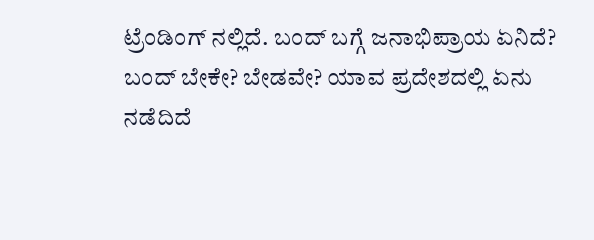ಟ್ರೆಂಡಿಂಗ್ ನಲ್ಲಿದೆ. ಬಂದ್ ಬಗ್ಗೆ ಜನಾಭಿಪ್ರಾಯ ಏನಿದೆ? ಬಂದ್ ಬೇಕೇ? ಬೇಡವೇ? ಯಾವ ಪ್ರದೇಶದಲ್ಲಿ ಏನು ನಡೆದಿದೆ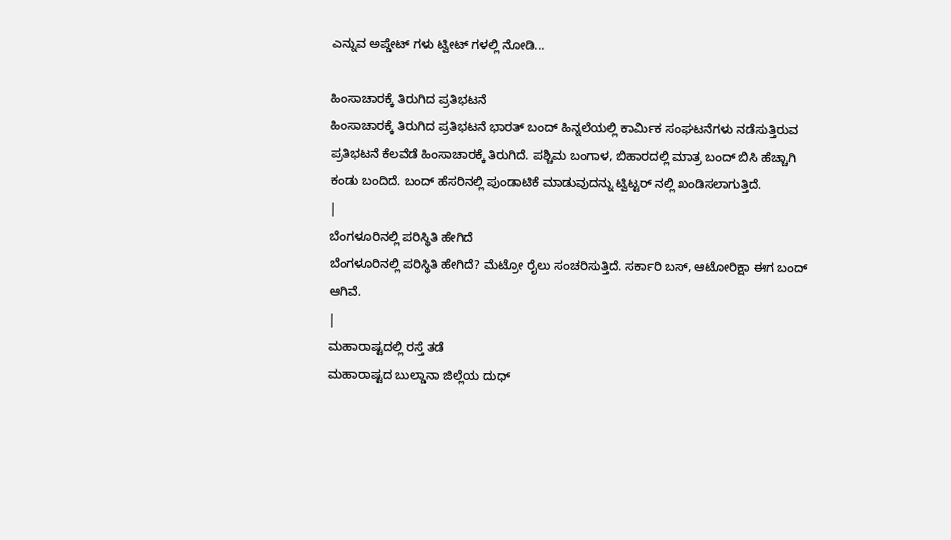ಎನ್ನುವ ಅಪ್ಡೇಟ್ ಗಳು ಟ್ವೀಟ್ ಗಳಲ್ಲಿ ನೋಡಿ...

ಹಿಂಸಾಚಾರಕ್ಕೆ ತಿರುಗಿದ ಪ್ರತಿಭಟನೆ
ಹಿಂಸಾಚಾರಕ್ಕೆ ತಿರುಗಿದ ಪ್ರತಿಭಟನೆ ಭಾರತ್ ಬಂದ್ ಹಿನ್ನಲೆಯಲ್ಲಿ ಕಾರ್ಮಿಕ ಸಂಘಟನೆಗಳು ನಡೆಸುತ್ತಿರುವ ಪ್ರತಿಭಟನೆ ಕೆಲವೆಡೆ ಹಿಂಸಾಚಾರಕ್ಕೆ ತಿರುಗಿದೆ. ಪಶ್ಚಿಮ ಬಂಗಾಳ, ಬಿಹಾರದಲ್ಲಿ ಮಾತ್ರ ಬಂದ್ ಬಿಸಿ ಹೆಚ್ಚಾಗಿ ಕಂಡು ಬಂದಿದೆ. ಬಂದ್ ಹೆಸರಿನಲ್ಲಿ ಪುಂಡಾಟಿಕೆ ಮಾಡುವುದನ್ನು ಟ್ವಿಟ್ಟರ್ ನಲ್ಲಿ ಖಂಡಿಸಲಾಗುತ್ತಿದೆ.
|
ಬೆಂಗಳೂರಿನಲ್ಲಿ ಪರಿಸ್ಥಿತಿ ಹೇಗಿದೆ
ಬೆಂಗಳೂರಿನಲ್ಲಿ ಪರಿಸ್ಥಿತಿ ಹೇಗಿದೆ? ಮೆಟ್ರೋ ರೈಲು ಸಂಚರಿಸುತ್ತಿದೆ. ಸರ್ಕಾರಿ ಬಸ್, ಆಟೋರಿಕ್ಷಾ ಈಗ ಬಂದ್ ಆಗಿವೆ.
|
ಮಹಾರಾಷ್ಟದಲ್ಲಿ ರಸ್ತೆ ತಡೆ
ಮಹಾರಾಷ್ಟದ ಬುಲ್ಡಾನಾ ಜಿಲ್ಲೆಯ ದುಧ್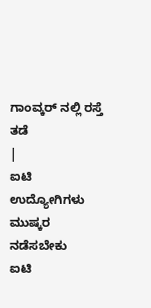ಗಾಂವ್ಕರ್ ನಲ್ಲಿ ರಸ್ತೆ ತಡೆ
|
ಐಟಿ ಉದ್ಯೋಗಿಗಳು ಮುಷ್ಕರ ನಡೆಸಬೇಕು
ಐಟಿ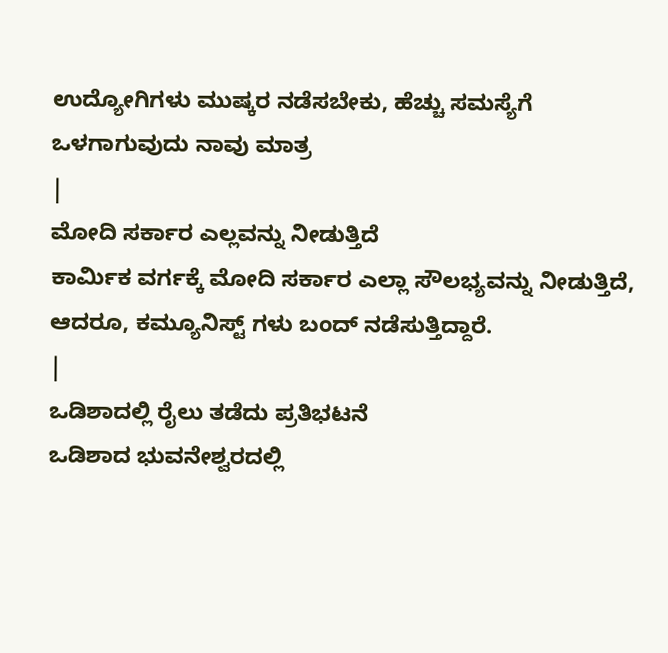ಉದ್ಯೋಗಿಗಳು ಮುಷ್ಕರ ನಡೆಸಬೇಕು, ಹೆಚ್ಚು ಸಮಸ್ಯೆಗೆ ಒಳಗಾಗುವುದು ನಾವು ಮಾತ್ರ
|
ಮೋದಿ ಸರ್ಕಾರ ಎಲ್ಲವನ್ನು ನೀಡುತ್ತಿದೆ
ಕಾರ್ಮಿಕ ವರ್ಗಕ್ಕೆ ಮೋದಿ ಸರ್ಕಾರ ಎಲ್ಲಾ ಸೌಲಭ್ಯವನ್ನು ನೀಡುತ್ತಿದೆ, ಆದರೂ, ಕಮ್ಯೂನಿಸ್ಟ್ ಗಳು ಬಂದ್ ನಡೆಸುತ್ತಿದ್ದಾರೆ.
|
ಒಡಿಶಾದಲ್ಲಿ ರೈಲು ತಡೆದು ಪ್ರತಿಭಟನೆ
ಒಡಿಶಾದ ಭುವನೇಶ್ವರದಲ್ಲಿ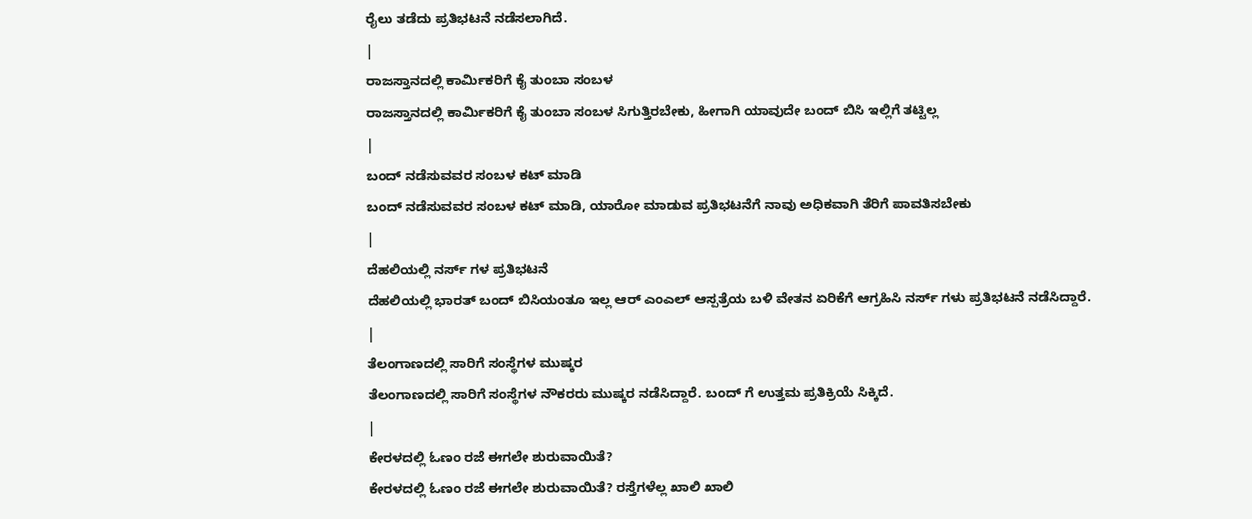ರೈಲು ತಡೆದು ಪ್ರತಿಭಟನೆ ನಡೆಸಲಾಗಿದೆ.
|
ರಾಜಸ್ತಾನದಲ್ಲಿ ಕಾರ್ಮಿಕರಿಗೆ ಕೈ ತುಂಬಾ ಸಂಬಳ
ರಾಜಸ್ತಾನದಲ್ಲಿ ಕಾರ್ಮಿಕರಿಗೆ ಕೈ ತುಂಬಾ ಸಂಬಳ ಸಿಗುತ್ತಿರಬೇಕು, ಹೀಗಾಗಿ ಯಾವುದೇ ಬಂದ್ ಬಿಸಿ ಇಲ್ಲಿಗೆ ತಟ್ಟಿಲ್ಲ
|
ಬಂದ್ ನಡೆಸುವವರ ಸಂಬಳ ಕಟ್ ಮಾಡಿ
ಬಂದ್ ನಡೆಸುವವರ ಸಂಬಳ ಕಟ್ ಮಾಡಿ, ಯಾರೋ ಮಾಡುವ ಪ್ರತಿಭಟನೆಗೆ ನಾವು ಅಧಿಕವಾಗಿ ತೆರಿಗೆ ಪಾವತಿಸಬೇಕು
|
ದೆಹಲಿಯಲ್ಲಿ ನರ್ಸ್ ಗಳ ಪ್ರತಿಭಟನೆ
ದೆಹಲಿಯಲ್ಲಿ ಭಾರತ್ ಬಂದ್ ಬಿಸಿಯಂತೂ ಇಲ್ಲ ಆರ್ ಎಂಎಲ್ ಆಸ್ಪತ್ರೆಯ ಬಳಿ ವೇತನ ಏರಿಕೆಗೆ ಆಗ್ರಹಿಸಿ ನರ್ಸ್ ಗಳು ಪ್ರತಿಭಟನೆ ನಡೆಸಿದ್ದಾರೆ.
|
ತೆಲಂಗಾಣದಲ್ಲಿ ಸಾರಿಗೆ ಸಂಸ್ಥೆಗಳ ಮುಷ್ಕರ
ತೆಲಂಗಾಣದಲ್ಲಿ ಸಾರಿಗೆ ಸಂಸ್ಥೆಗಳ ನೌಕರರು ಮುಷ್ಕರ ನಡೆಸಿದ್ದಾರೆ. ಬಂದ್ ಗೆ ಉತ್ತಮ ಪ್ರತಿಕ್ರಿಯೆ ಸಿಕ್ಕಿದೆ.
|
ಕೇರಳದಲ್ಲಿ ಓಣಂ ರಜೆ ಈಗಲೇ ಶುರುವಾಯಿತೆ?
ಕೇರಳದಲ್ಲಿ ಓಣಂ ರಜೆ ಈಗಲೇ ಶುರುವಾಯಿತೆ? ರಸ್ತೆಗಳೆಲ್ಲ ಖಾಲಿ ಖಾಲಿ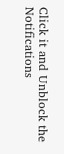Click it and Unblock the Notifications